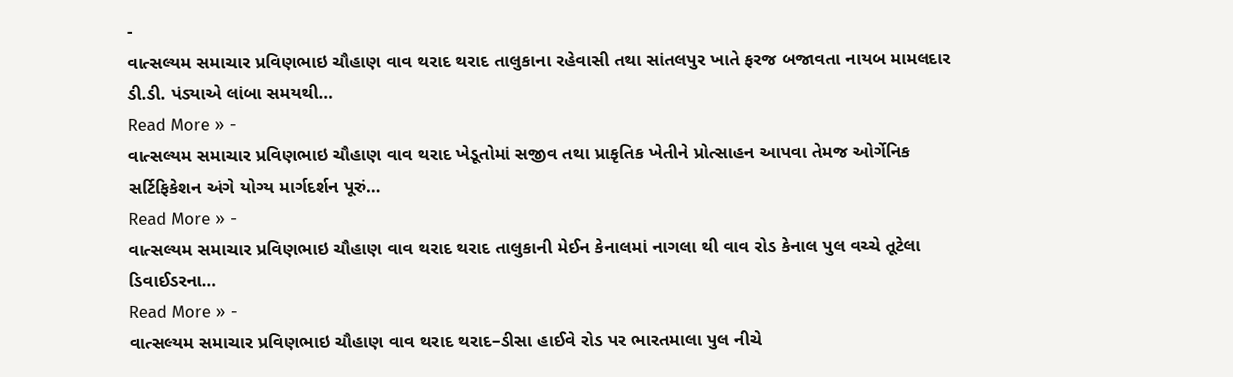-
વાત્સલ્યમ સમાચાર પ્રવિણભાઇ ચૌહાણ વાવ થરાદ થરાદ તાલુકાના રહેવાસી તથા સાંતલપુર ખાતે ફરજ બજાવતા નાયબ મામલદાર ડી.ડી. પંડ્યાએ લાંબા સમયથી…
Read More » -
વાત્સલ્યમ સમાચાર પ્રવિણભાઇ ચૌહાણ વાવ થરાદ ખેડૂતોમાં સજીવ તથા પ્રાકૃતિક ખેતીને પ્રોત્સાહન આપવા તેમજ ઓર્ગેનિક સર્ટિફિકેશન અંગે યોગ્ય માર્ગદર્શન પૂરું…
Read More » -
વાત્સલ્યમ સમાચાર પ્રવિણભાઇ ચૌહાણ વાવ થરાદ થરાદ તાલુકાની મેઈન કેનાલમાં નાગલા થી વાવ રોડ કેનાલ પુલ વચ્ચે તૂટેલા ડિવાઈડરના…
Read More » -
વાત્સલ્યમ સમાચાર પ્રવિણભાઇ ચૌહાણ વાવ થરાદ થરાદ–ડીસા હાઈવે રોડ પર ભારતમાલા પુલ નીચે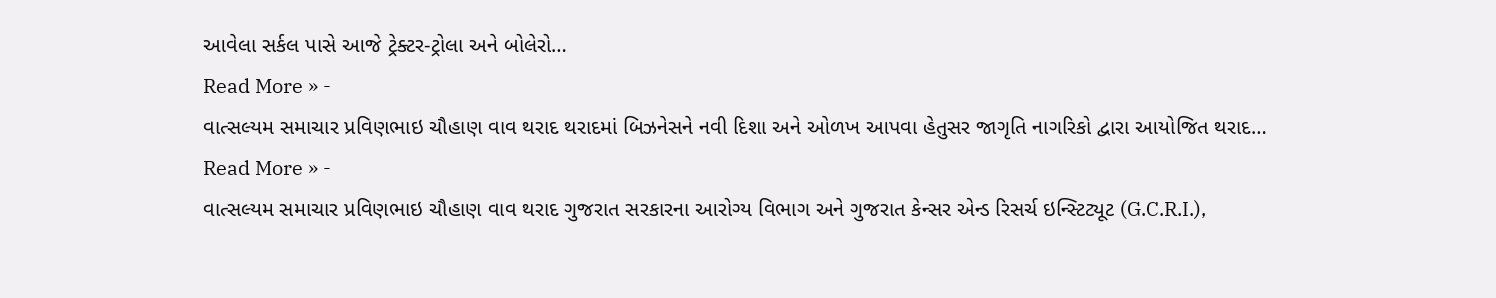આવેલા સર્કલ પાસે આજે ટ્રેક્ટર-ટ્રોલા અને બોલેરો…
Read More » -
વાત્સલ્યમ સમાચાર પ્રવિણભાઇ ચૌહાણ વાવ થરાદ થરાદમાં બિઝનેસને નવી દિશા અને ઓળખ આપવા હેતુસર જાગૃતિ નાગરિકો દ્વારા આયોજિત થરાદ…
Read More » -
વાત્સલ્યમ સમાચાર પ્રવિણભાઇ ચૌહાણ વાવ થરાદ ગુજરાત સરકારના આરોગ્ય વિભાગ અને ગુજરાત કેન્સર એન્ડ રિસર્ચ ઇન્સ્ટિટ્યૂટ (G.C.R.I.),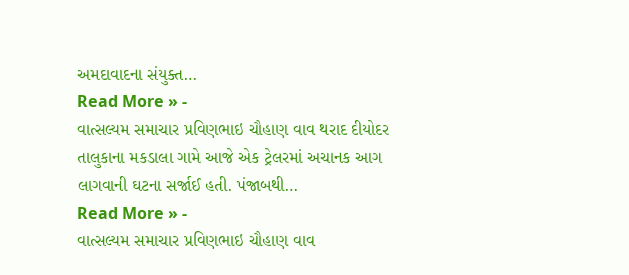અમદાવાદના સંયુક્ત…
Read More » -
વાત્સલ્યમ સમાચાર પ્રવિણભાઇ ચૌહાણ વાવ થરાદ દીયોદર તાલુકાના મકડાલા ગામે આજે એક ટ્રેલરમાં અચાનક આગ લાગવાની ઘટના સર્જાઈ હતી. પંજાબથી…
Read More » -
વાત્સલ્યમ સમાચાર પ્રવિણભાઇ ચૌહાણ વાવ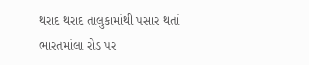થરાદ થરાદ તાલુકામાંથી પસાર થતાં ભારતમાંલા રોડ પર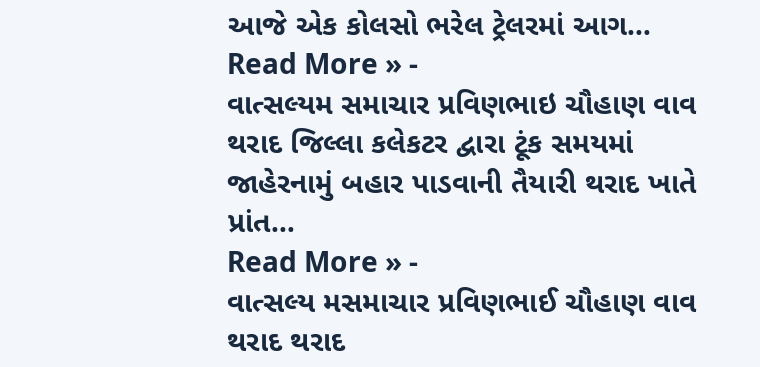આજે એક કોલસો ભરેલ ટ્રેલરમાં આગ…
Read More » -
વાત્સલ્યમ સમાચાર પ્રવિણભાઇ ચૌહાણ વાવ થરાદ જિલ્લા કલેકટર દ્વારા ટૂંક સમયમાં જાહેરનામું બહાર પાડવાની તૈયારી થરાદ ખાતે પ્રાંત…
Read More » -
વાત્સલ્ય મસમાચાર પ્રવિણભાઈ ચૌહાણ વાવ થરાદ થરાદ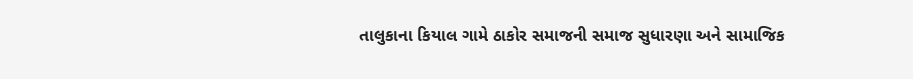તાલુકાના કિયાલ ગામે ઠાકોર સમાજની સમાજ સુધારણા અને સામાજિક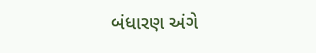બંધારણ અંગે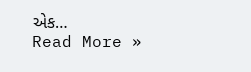એક…
Read More »